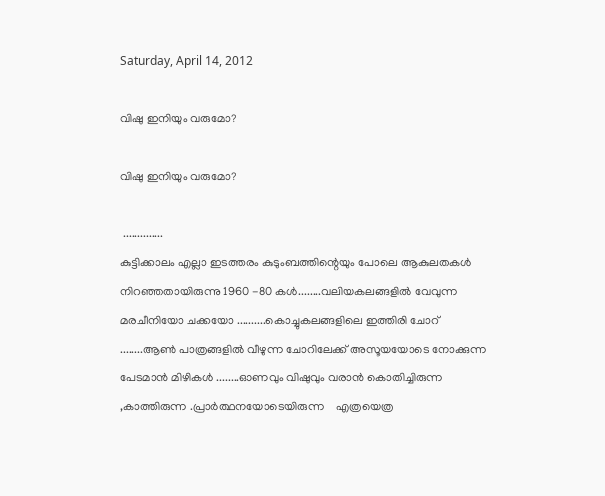Saturday, April 14, 2012

വിഷു ഇനിയും വരുമോ?

വിഷു ഇനിയും വരുമോ?

 ..............
കുട്ടിക്കാലം എല്ലാ ഇടത്തരം കുടുംബത്തിന്റെയും പോലെ ആകുലതകള്‍ നിറഞ്ഞതായിരുന്നു 1960 -80 കള്‍........വലിയകലങ്ങളില്‍ വേവുന്ന മരചീനിയോ ചക്കയോ ..........കൊച്ചുകലങ്ങളിലെ ഇത്തിരി ചോറ് ........ആണ്‍ പാത്രങ്ങളില്‍ വീഴുന്ന ചോറിലേക്ക്‌ അസൂയയോടെ നോക്കുന്ന പേടമാന്‍ മിഴികള്‍ ........ഓണവും വിഷുവും വരാന്‍ കൊതിച്ചിരുന്ന ,കാത്തിരുന്ന .പ്രാര്‍ത്ഥനയോടെയിരുന്ന    എത്രയെത്ര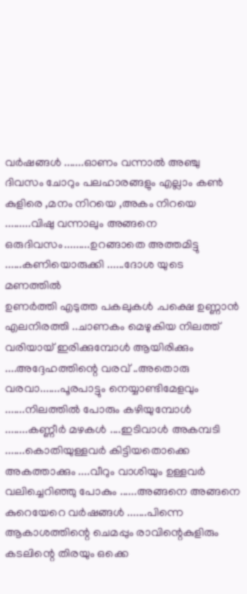വര്‍ഷങ്ങള്‍ .......ഓണം വന്നാല്‍ അഞ്ചു ദിവസം ചോറും പലഹാരങ്ങളും എല്ലാം കണ്‍ കുളിരെ ,മനം നിറയെ ,അകം നിറയെ .........വിഷു വന്നാലും അങ്ങനെ ഒരുദിവസം.........ഉറങ്ങാതെ അത്തമിട്ടു ......കണിയൊരുക്കി ......ദോശ യുടെ മണത്തില്‍
ഉണര്‍ത്തി എടുത്ത പകലുകള്‍ .പക്ഷെ ഉണ്ണാന്‍ എലനിരത്തി ..ചാണകം മെഴുകിയ നിലത്ത് വരിയായ് ഇരിക്കുമ്പോള്‍ ആയിരിക്കും ....അദ്ദേഹത്തിന്റെ വരവ് ..അതൊരു വരവാ.......പൂരപാട്ടും നെയ്യാണ്ടിമേളവും .......നിലത്തില്‍ പോരും കഴിയുമ്പോള്‍ ........കണ്ണീര്‍ മഴകള്‍ ....ഇടിവാള്‍ അകമ്പടി .......കൊതിയുള്ളവര്‍ കിട്ടിയതൊക്കെ അകത്താക്കും ....വീറും വാശിയും ഉള്ളവര്‍ വലിച്ചെറിഞ്ഞു പോകും ......അങ്ങനെ അങ്ങനെ കുറെയേറെ വര്‍ഷങ്ങള്‍ .......പിന്നെ ആകാശത്തിന്റെ ചെമപ്പും രാവിന്റെകുളിരും കടലിന്റെ തിരയും ഒക്കെ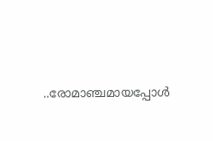..രോമാഞ്ചമായപ്പോള്‍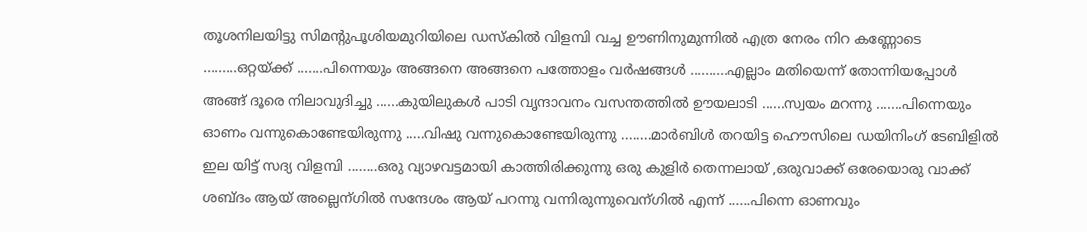തൂശനിലയിട്ടു സിമന്റുപൂശിയമുറിയിലെ ഡസ്കില്‍ വിളമ്പി വച്ച ഊണിനുമുന്നില്‍ എത്ര നേരം നിറ കണ്ണോടെ .........ഒറ്റയ്ക്ക് .......പിന്നെയും അങ്ങനെ അങ്ങനെ പത്തോളം വര്‍ഷങ്ങള്‍ ..........എല്ലാം മതിയെന്ന് തോന്നിയപ്പോള്‍ അങ്ങ് ദൂരെ നിലാവുദിച്ചു ......കുയിലുകള്‍ പാടി വൃന്ദാവനം വസന്തത്തില്‍ ഊയലാടി ......സ്വയം മറന്നു .......പിന്നെയും ഓണം വന്നുകൊണ്ടേയിരുന്നു .....വിഷു വന്നുകൊണ്ടേയിരുന്നു ........മാര്‍ബിള്‍ തറയിട്ട ഹൌസിലെ ഡയിനിംഗ് ടേബിളില്‍ ഇല യിട്ട് സദ്യ വിളമ്പി ........ഒരു വ്യാഴവട്ടമായി കാത്തിരിക്കുന്നു ഒരു കുളിര്‍ തെന്നലായ് ,ഒരുവാക്ക് ഒരേയൊരു വാക്ക് ശബ്ദം ആയ് അല്ലെന്ഗില്‍ സന്ദേശം ആയ് പറന്നു വന്നിരുന്നുവെന്ഗില്‍ എന്ന് ......പിന്നെ ഓണവും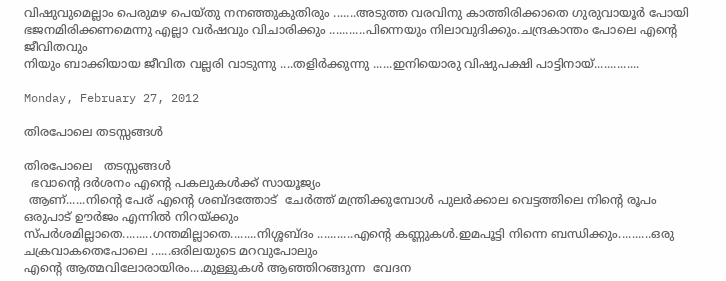വിഷുവുമെല്ലാം പെരുമഴ പെയ്തു നനഞ്ഞുകുതിരും .......അടുത്ത വരവിനു കാത്തിരിക്കാതെ ഗുരുവായൂര്‍ പോയി ഭജനമിരിക്കണമെന്നു എല്ലാ വര്‍ഷവും വിചാരിക്കും ...........പിന്നെയും നിലാവുദിക്കും.ചന്ദ്രകാന്തം പോലെ എന്റെ ജീവിതവും
നിയും ബാക്കിയായ ജീവിത വല്ലരി വാടുന്നു ....തളിര്‍ക്കുന്നു ......ഇനിയൊരു വിഷുപക്ഷി പാട്ടിനായ്..............

Monday, February 27, 2012

തിരപോലെ തടസ്സങ്ങള്‍

തിരപോലെ   തടസ്സങ്ങള്‍
  ഭവാന്റെ ദര്‍ശനം എന്റെ പകലുകള്‍ക്ക്‌ സായൂജ്യം
 ആണ്......നിന്റെ പേര് എന്റെ ശബ്ദത്തോട്  ചേര്‍ത്ത് മന്ത്രിക്കുമ്പോള്‍ പുലര്‍ക്കാല വെട്ടത്തിലെ നിന്റെ രൂപം ഒരുപാട് ഊര്‍ജം എന്നില്‍ നിറയ്ക്കും
സ്പര്‍ശമില്ലാതെ.........ഗന്തമില്ലാതെ........നിശ്ശബ്ദം ...........എന്റെ കണ്ണുകള്‍.ഇമപൂട്ടി നിന്നെ ബന്ധിക്കും..........ഒരു ചക്രവാകതെപോലെ ......ഒരിലയുടെ മറവുപോലും
എന്റെ ആത്മവിലോരായിരം....മുള്ളുകള്‍ ആഞ്ഞിറങ്ങുന്ന  വേദന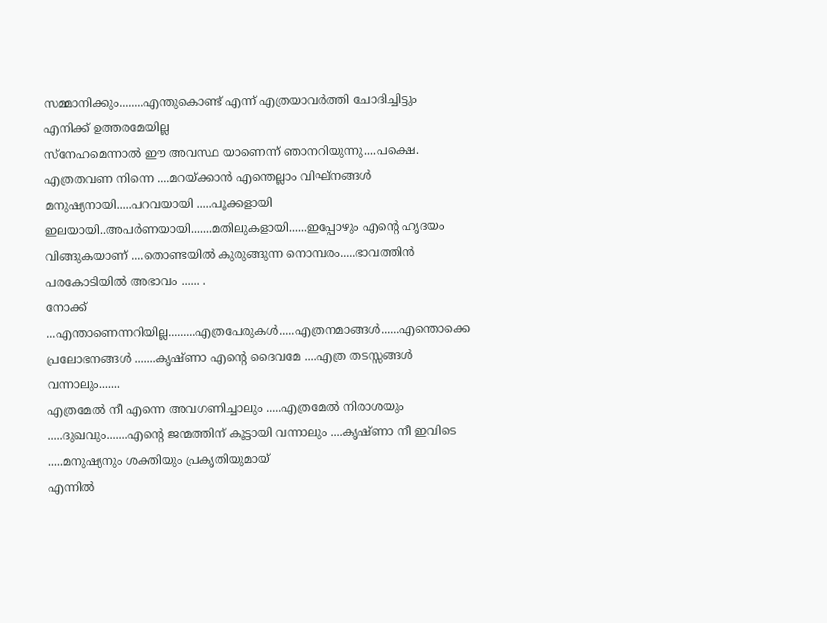സമ്മാനിക്കും........എന്തുകൊണ്ട് എന്ന് എത്രയാവര്‍ത്തി ചോദിച്ചിട്ടും എനിക്ക് ഉത്തരമേയില്ല
സ്നേഹമെന്നാല്‍ ഈ അവസ്ഥ യാണെന്ന് ഞാനറിയുന്നു....പക്ഷെ.   എത്രതവണ നിന്നെ ....മറയ്ക്കാന്‍ എന്തെല്ലാം വിഘ്നങ്ങള്‍ മനുഷ്യനായി.....പറവയായി .....പൂക്കളായി
ഇലയായി..അപര്‍ണയായി.......മതിലുകളായി......ഇപ്പോഴും എന്റെ ഹൃദയം വിങ്ങുകയാണ് ....തൊണ്ടയില്‍ കുരുങ്ങുന്ന നൊമ്പരം.....ഭാവത്തിന്‍ പരകോടിയില്‍ അഭാവം ...... .
നോക്ക് ...എന്താണെന്നറിയില്ല.........എത്രപേരുകള്‍.....എത്രനമാങ്ങള്‍......എന്തൊക്കെ പ്രലോഭനങ്ങള്‍ .......കൃഷ്ണാ എന്റെ ദൈവമേ ....എത്ര തടസ്സങ്ങള്‍ വന്നാലും.......
എത്രമേല്‍ നീ എന്നെ അവഗണിച്ചാലും .....എത്രമേല്‍ നിരാശയും .....ദുഖവും.......എന്റെ ജന്മത്തിന് കൂട്ടായി വന്നാലും ....കൃഷ്ണാ നീ ഇവിടെ .....മനുഷ്യനും ശക്തിയും പ്രകൃതിയുമായ്
എന്നില്‍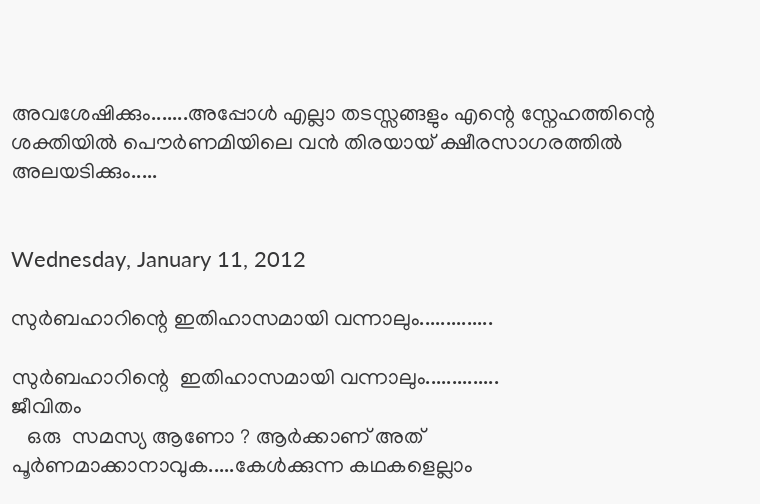അവശേഷിക്കും.......അപ്പോള്‍ എല്ലാ തടസ്സങ്ങളും എന്റെ സ്നേഹത്തിന്റെ ശക്തിയില്‍ പൌര്‍ണമിയിലെ വന്‍ തിരയായ്‌ ക്ഷീരസാഗരത്തില്‍ അലയടിക്കും.....


Wednesday, January 11, 2012

സുര്‍ബഹാറിന്റെ ഇതിഹാസമായി വന്നാലും..............

സുര്‍ബഹാറിന്റെ  ഇതിഹാസമായി വന്നാലും..............
ജീവിതം
   ഒരു  സമസ്യ ആണോ ? ആര്‍ക്കാണ് അത് പൂര്‍ണമാക്കാനാവുക.....കേള്‍ക്കുന്ന കഥകളെല്ലാം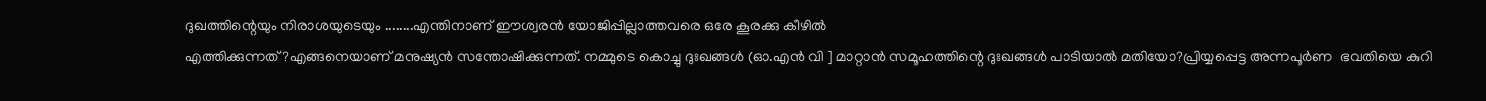ദുഖത്തിന്റെയും നിരാശയുടെയും ........എന്തിനാണ് ഈശ്വരന്‍ യോജിപ്പില്ലാത്തവരെ ഒരേ കൂരക്കു കീഴില്‍
എത്തിക്കുന്നത് ?എങ്ങനെയാണ് മനുഷ്യന്‍ സന്തോഷിക്കുന്നത്. നമ്മുടെ കൊച്ചു ദുഃഖങ്ങള്‍ (ഓ.എന്‍ വി ] മാറ്റാന്‍ സമൂഹത്തിന്റെ ദുഃഖങ്ങള്‍ പാടിയാല്‍ മതിയോ?പ്രിയ്യപ്പെട്ട അന്നപൂര്‍ണ  ഭവതിയെ കുറി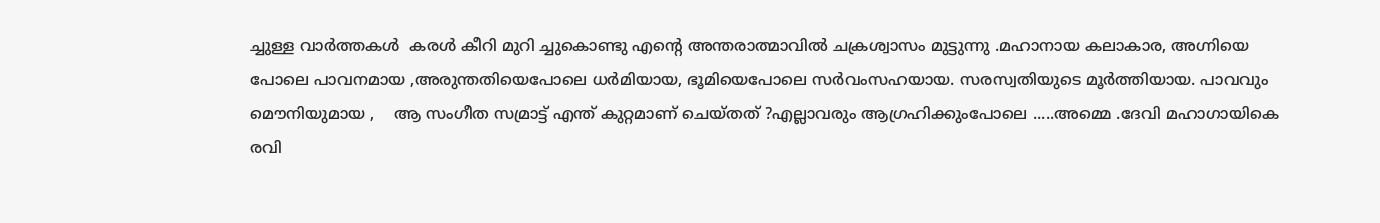ച്ചുള്ള വാര്‍ത്തകള്‍  കരള്‍ കീറി മുറി ച്ചുകൊണ്ടു എന്റെ അന്തരാത്മാവില്‍ ചക്രശ്വാസം മുട്ടുന്നു .മഹാനായ കലാകാര, അഗ്നിയെ പോലെ പാവനമായ ,അരുന്തതിയെപോലെ ധര്‍മിയായ, ഭൂമിയെപോലെ സര്‍വംസഹയായ. സരസ്വതിയുടെ മൂര്‍ത്തിയായ. പാവവും മൌനിയുമായ ,    ആ സംഗീത സമ്രാട്ട് എന്ത് കുറ്റമാണ് ചെയ്തത് ?എല്ലാവരും ആഗ്രഹിക്കുംപോലെ .....അമ്മെ .ദേവി മഹാഗായികെ രവി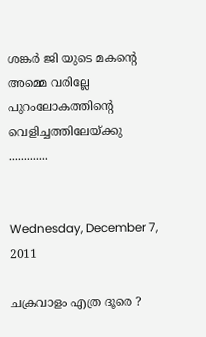ശങ്കര്‍ ജി യുടെ മകന്റെ അമ്മെ വരില്ലേ പുറംലോകത്തിന്റെ വെളിച്ചത്തിലേയ്ക്കു .............


Wednesday, December 7, 2011

ചക്രവാളം എത്ര ദൂരെ ?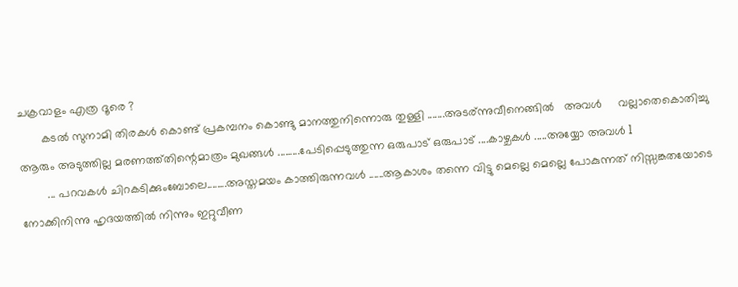ചക്രവാളം എത്ര ദൂരെ ?
       കടല്‍ സുനാമി തിരകള്‍ കൊണ്ട് പ്രകമ്പനം കൊണ്ടു മാനത്തുനിന്നൊരു തുള്ളി .......അടര്ന്നുവീനെങ്ങില്‍   അവള്‍     വല്ലാതെകൊതിച്ചു
ആരും അടുത്തില്ല മരണത്ത്തിന്റെമാത്രം മുഖങ്ങള്‍ .........പേടിപ്പെടുത്തുന്ന ഒരുപാട് ഒരുപാട് ....കാഴ്ചകള്‍ .....അയ്യോ അവള്‍ l
        ... പറവകള്‍ ചിറകടിക്കുംബോലെ........അസ്തമയം കാത്തിരുന്നവള്‍ ......ആകാശം തന്നെ വിട്ടു മെല്ലെ മെല്ലെ പോകുന്നത് നിസ്സങ്കതയോടെ
നോക്കിനിന്നു ഹൃദയത്തില്‍ നിന്നും ഇറ്റുവീണ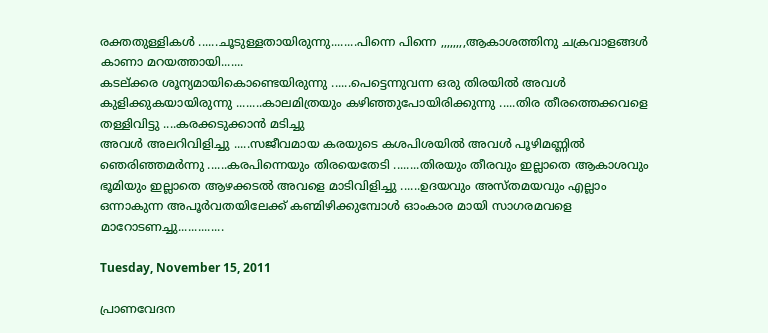രക്തതുള്ളികള്‍ ......ചൂടുള്ളതായിരുന്നു........പിന്നെ പിന്നെ ,,,,,,,,ആകാശത്തിനു ചക്രവാളങ്ങള്‍ കാണാ മറയത്തായി.......
കടല്ക്കര ശൂന്യമായികൊണ്ടെയിരുന്നു ......പെട്ടെന്നുവന്ന ഒരു തിരയില്‍ അവള്‍ കുളിക്കുകയായിരുന്നു ........കാലമിത്രയും കഴിഞ്ഞുപോയിരിക്കുന്നു .....തിര തീരത്തെക്കവളെ തള്ളിവിട്ടു ....കരക്കടുക്കാന്‍ മടിച്ചു
അവള്‍ അലറിവിളിച്ചു .....സജീവമായ കരയുടെ കശപിശയില്‍ അവള്‍ പൂഴിമണ്ണില്‍ ഞെരിഞ്ഞമര്‍ന്നു ......കരപിന്നെയും തിരയെതേടി ........തിരയും തീരവും ഇല്ലാതെ ആകാശവും ഭൂമിയും ഇല്ലാതെ ആഴക്കടല്‍ അവളെ മാടിവിളിച്ചു ......ഉദയവും അസ്തമയവും എല്ലാം ഒന്നാകുന്ന അപൂര്‍വതയിലേക്ക് കണ്മിഴിക്കുമ്പോള്‍ ഓംകാര മായി സാഗരമവളെ മാറോടണച്ചു..............

Tuesday, November 15, 2011

പ്രാണവേദന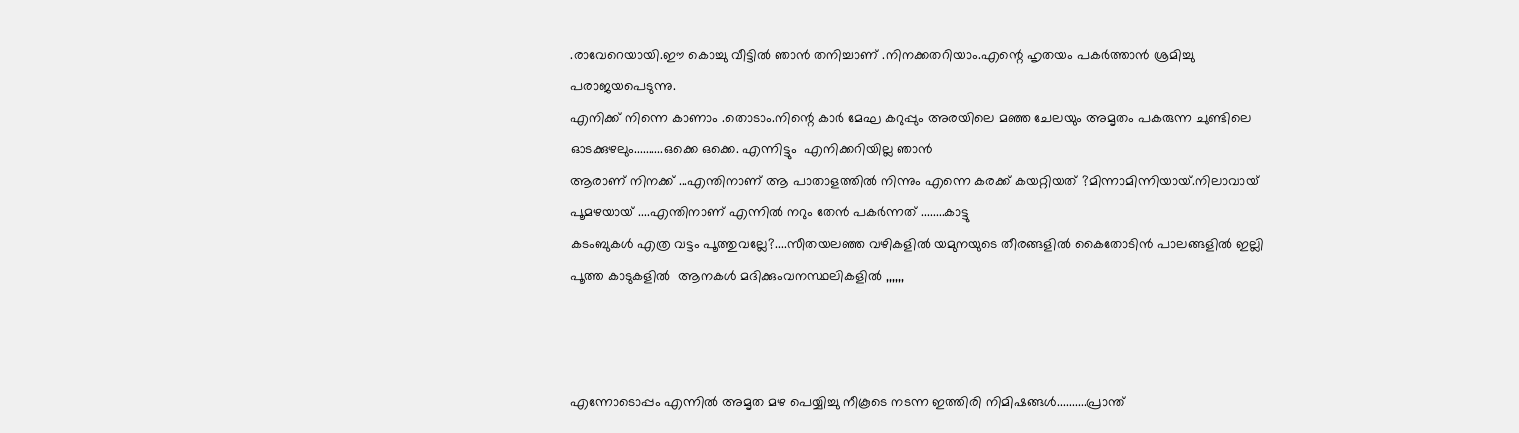.രാവേറെയായി.ഈ കൊച്ചു വീട്ടില്‍ ഞാന്‍ തനിച്ചാണ് .നിനക്കതറിയാം.എന്റെ ഹൃതയം പകര്‍ത്താന്‍ ശ്രമിച്ചു പരാജയപെടുന്നു.
എനിക്ക് നിന്നെ കാണാം .തൊടാം.നിന്റെ കാര്‍ മേഘ കറുപ്പും അരയിലെ മഞ്ഞ ചേലയും അമൃതം പകരുന്ന ചുണ്ടിലെ ഓടക്കുഴലും..........ഒക്കെ ഒക്കെ. എന്നിട്ടും  എനിക്കറിയില്ല ഞാന്‍
ആരാണ് നിനക്ക് ...എന്തിനാണ് ആ പാതാളത്തില്‍ നിന്നും എന്നെ കരക്ക്‌ കയറ്റിയത് ?മിന്നാമിന്നിയായ്.നിലാവായ് പൂമഴയായ് ....എന്തിനാണ് എന്നില്‍ നറും തേന്‍ പകര്‍ന്നത് ........കാട്ടു
കടംബുകള്‍ എത്ര വട്ടം പൂത്തുവല്ലേ?....സീതയലഞ്ഞ വഴികളില്‍ യമുനയുടെ തീരങ്ങളില്‍ കൈതോടിന്‍ പാലങ്ങളില്‍ ഇല്ലി പൂത്ത കാടുകളില്‍  ആനകള്‍ മദിക്കുംവനസ്ഥലികളില്‍ ,,,,,,



എന്നോടൊപ്പം എന്നില്‍ അമൃത മഴ പെയ്യിച്ചു നീകൂടെ നടന്ന ഇത്തിരി നിമിഷങ്ങള്‍..........പ്രാന്ത്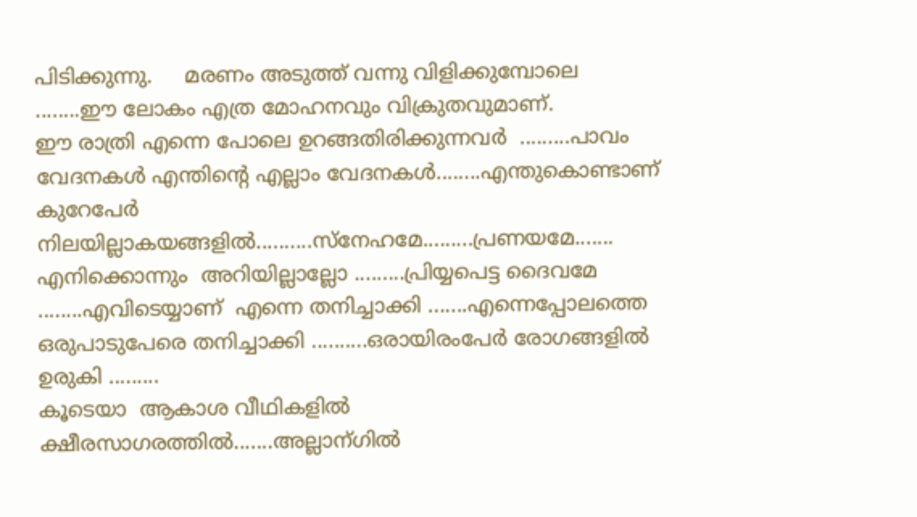പിടിക്കുന്നു.     മരണം അടുത്ത് വന്നു വിളിക്കുമ്പോലെ ........ഈ ലോകം എത്ര മോഹനവും വിക്രുതവുമാണ്.
ഈ രാത്രി എന്നെ പോലെ ഉറങ്ങതിരിക്കുന്നവര്‍  .........പാവം   വേദനകള്‍ എന്തിന്റെ എല്ലാം വേദനകള്‍........എന്തുകൊണ്ടാണ്  കുറേപേര്‍ നിലയില്ലാകയങ്ങളില്‍..........സ്നേഹമേ.........പ്രണയമേ.......
എനിക്കൊന്നും  അറിയില്ലാല്ലോ .........പ്രിയ്യപെട്ട ദൈവമേ ........എവിടെയ്യാണ്  എന്നെ തനിച്ചാക്കി .......എന്നെപ്പോലത്തെ ഒരുപാടുപേരെ തനിച്ചാക്കി ..........ഒരായിരംപേര്‍ രോഗങ്ങളില്‍ ഉരുകി .........
കൂടെയാ  ആകാശ വീഥികളില്‍ ക്ഷീരസാഗരത്തില്‍.......അല്ലാന്ഗില്‍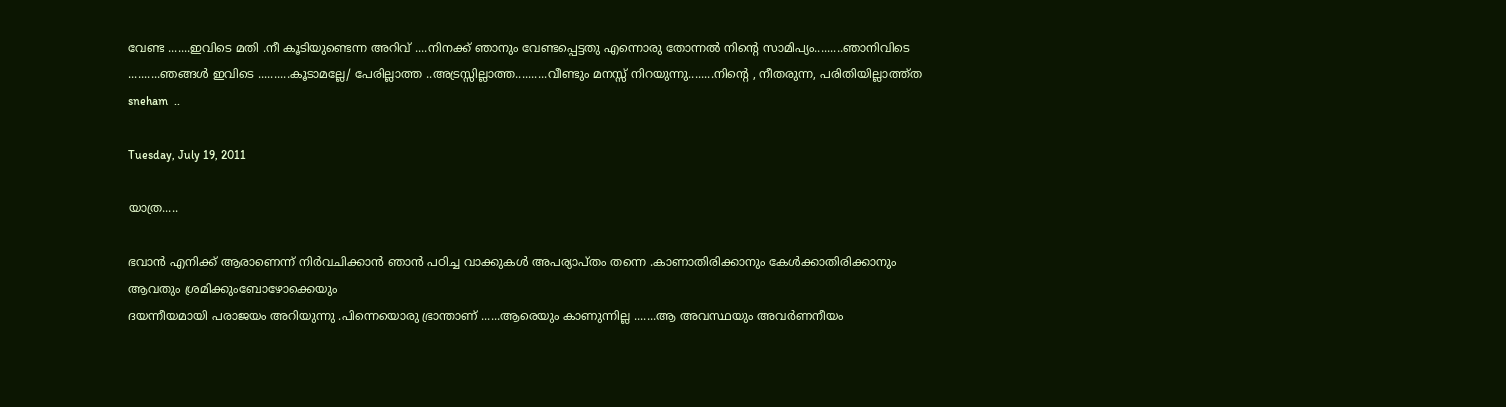വേണ്ട .......ഇവിടെ മതി .നീ കൂടിയുണ്ടെന്ന അറിവ് ....നിനക്ക് ഞാനും വേണ്ടപ്പെട്ടതു എന്നൊരു തോന്നല്‍ നിന്റെ സാമിപ്യം.........ഞാനിവിടെ ..........ഞങ്ങള്‍ ഇവിടെ ..........കൂടാമല്ലേ/ പേരില്ലാത്ത ..അട്രസ്സില്ലാത്ത..........വീണ്ടും മനസ്സ് നിറയുന്നു........നിന്റെ , നീതരുന്ന, പരിതിയില്ലാത്ത്ത sneham  ..

Tuesday, July 19, 2011

യാത്ര.....

ഭവാന്‍ എനിക്ക് ആരാണെന്ന് നിര്‍വചിക്കാന്‍ ഞാന്‍ പഠിച്ച വാക്കുകള്‍ അപര്യാപ്തം തന്നെ .കാണാതിരിക്കാനും കേള്‍ക്കാതിരിക്കാനും ആവതും ശ്രമിക്കുംബോഴോക്കെയും
ദയന്നീയമായി പരാജയം അറിയുന്നു .പിന്നെയൊരു ഭ്രാന്താണ് ......ആരെയും കാണുന്നില്ല .......ആ അവസ്ഥയും അവര്‍ണനീയം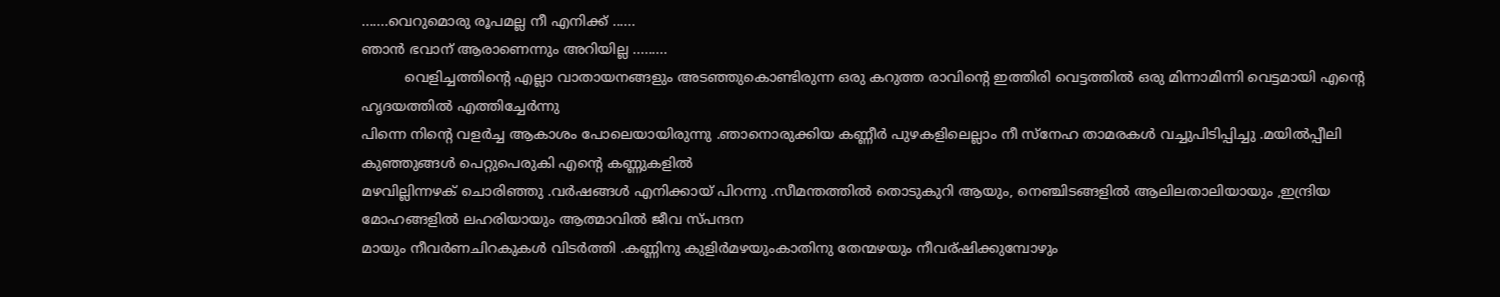.......വെറുമൊരു രൂപമല്ല നീ എനിക്ക് ......
ഞാന്‍ ഭവാന് ആരാണെന്നും അറിയില്ല .........
          വെളിച്ചത്തിന്റെ എല്ലാ വാതായനങ്ങളും അടഞ്ഞുകൊണ്ടിരുന്ന ഒരു കറുത്ത രാവിന്റെ ഇത്തിരി വെട്ടത്തില്‍ ഒരു മിന്നാമിന്നി വെട്ടമായി എന്റെ ഹൃദയത്തില്‍ എത്തിച്ചേര്‍ന്നു
പിന്നെ നിന്റെ വളര്‍ച്ച ആകാശം പോലെയായിരുന്നു .ഞാനൊരുക്കിയ കണ്ണീര്‍ പുഴകളിലെല്ലാം നീ സ്നേഹ താമരകള്‍ വച്ചുപിടിപ്പിച്ചു .മയില്‍‌പ്പീലി കുഞ്ഞുങ്ങള്‍ പെറ്റുപെരുകി എന്റെ കണ്ണുകളില്‍
മഴവില്ലിന്നഴക് ചൊരിഞ്ഞു .വര്‍ഷങ്ങള്‍ എനിക്കായ് പിറന്നു .സീമന്തത്തില്‍ തൊടുകുറി ആയും, നെഞ്ചിടങ്ങളില്‍ ആലിലതാലിയായും ,ഇന്ദ്രിയ മോഹങ്ങളില്‍ ലഹരിയായും ആത്മാവില്‍ ജീവ സ്പന്ദന
മായും നീവര്‍ണചിറകുകള്‍ വിടര്‍ത്തി .കണ്ണിനു കുളിര്‍മഴയുംകാതിനു തേന്മഴയും നീവര്ഷിക്കുമ്പോഴും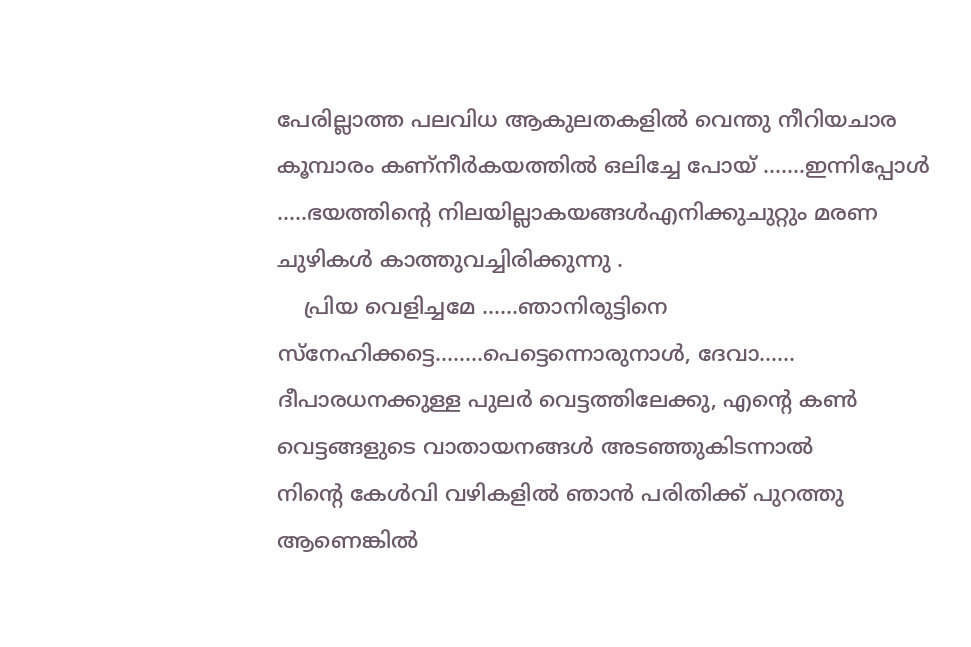പേരില്ലാത്ത പലവിധ ആകുലതകളില്‍ വെന്തു നീറിയചാര കൂമ്പാരം കണ്നീര്‍കയത്തില്‍ ഒലിച്ചേ പോയ്‌ .......ഇന്നിപ്പോള്‍ .....ഭയത്തിന്റെ നിലയില്ലാകയങ്ങള്‍എനിക്കുചുറ്റും മരണ ചുഴികള്‍ കാത്തുവച്ചിരിക്കുന്നു .
    പ്രിയ വെളിച്ചമേ ......ഞാനിരുട്ടിനെ സ്നേഹിക്കട്ടെ........പെട്ടെന്നൊരുനാള്‍, ദേവാ...... ദീപാരധനക്കുള്ള പുലര്‍ വെട്ടത്തിലേക്കു, എന്റെ കണ്‍ വെട്ടങ്ങളുടെ വാതായനങ്ങള്‍ അടഞ്ഞുകിടന്നാല്‍
നിന്റെ കേള്‍വി വഴികളില്‍ ഞാന്‍ പരിതിക്ക് പുറത്തു ആണെങ്കില്‍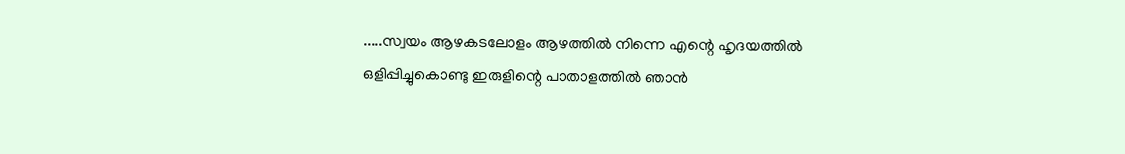.....സ്വയം ആഴകടലോളം ആഴത്തില്‍ നിന്നെ എന്റെ ഹൃദയത്തില്‍ ഒളിപ്പിച്ചുകൊണ്ടു ഇരുളിന്റെ പാതാളത്തില്‍ ഞാന്‍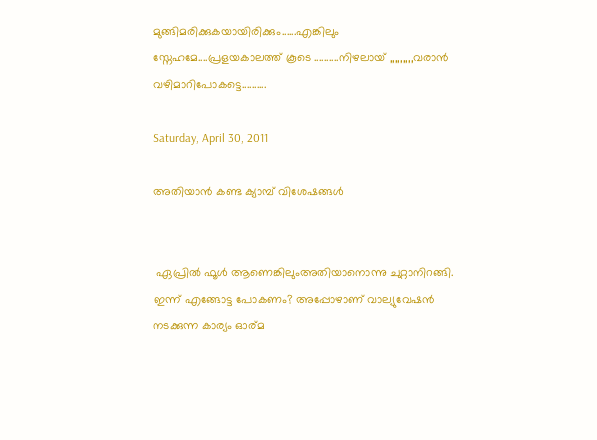മുങ്ങിമരിക്കുകയായിരിക്കും......എങ്കിലും സ്നേഹമേ....പ്രളയകാലത്ത് കൂടെ ..........നിഴലായ് ,,,,,,,,,വരാന്‍ വഴിമാറിപോകട്ടെ..........

Saturday, April 30, 2011

അതിയാന്‍ കണ്ട ക്യാമ്പ് വിശേഷങ്ങള്‍


 ഏപ്രില്‍ ഫൂള്‍ ആണെങ്കിലുംഅതിയാനൊന്നു ചുറ്റാനിറങ്ങി. ഇന്ന് എങ്ങോട്ട പോകണം? അപ്പോഴാണ്‌ വാല്യുവേഷന്‍ നടക്കുന്ന കാര്യം ഓര്മ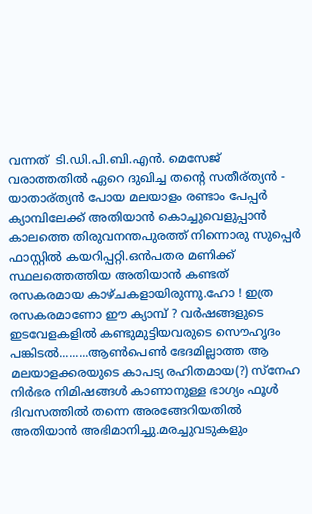വന്നത്  ടി.ഡി.പി.ബി.എന്‍. മെസേജ് വരാത്തതില്‍ ഏറെ ദുഖിച്ച തന്റെ സതീര്ത്യന്‍ - യാതാര്ത്യന്‍ പോയ മലയാളം രണ്ടാം പേപ്പര്‍ ക്യാമ്പിലേക്ക് അതിയാന്‍ കൊച്ചുവെളുപ്പാന്‍ കാലത്തെ തിരുവനന്തപുരത്ത് നിന്നൊരു സുപ്പെര്‍ ഫാസ്റ്റില്‍ കയറിപ്പറ്റി.ഒന്‍പതര മണിക്ക് സ്ഥലത്തെത്തിയ അതിയാന്‍ കണ്ടത് രസകരമായ കാഴ്ചകളായിരുന്നു.ഹോ ! ഇത്ര രസകരമാണോ ഈ ക്യാമ്പ് ? വര്‍ഷങ്ങളുടെ ഇടവേളകളില്‍ കണ്ടുമുട്ടിയവരുടെ സൌഹൃദം പങ്കിടല്‍.........ആണ്‍പെണ്‍ ഭേദമില്ലാത്ത ആ മലയാളക്കരയുടെ കാപട്യ രഹിതമായ(?) സ്നേഹ നിര്‍ഭര നിമിഷങ്ങള്‍ കാണാനുള്ള ഭാഗ്യം ഫൂള്‍ ദിവസത്തില്‍ തന്നെ അരങ്ങേറിയതില്‍ അതിയാന്‍ അഭിമാനിച്ചു.മരച്ചുവടുകളും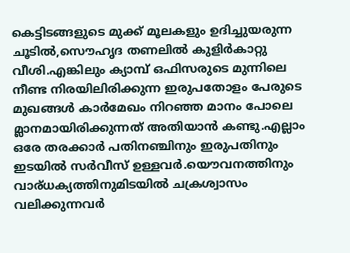കെട്ടിടങ്ങളുടെ മുക്ക് മൂലകളും ഉദിച്ചുയരുന്ന ചൂടില്‍,സൌഹൃദ തണലില്‍ കുളിര്‍കാറ്റു വീശി.എങ്കിലും ക്യാമ്പ് ഒഫിസരുടെ മുന്നിലെ നീണ്ട നിരയിലിരിക്കുന്ന ഇരുപതോളം പേരുടെ മുഖങ്ങള്‍ കാര്‍മേഖം നിറഞ്ഞ മാനം പോലെ മ്ലാനമായിരിക്കുന്നത് അതിയാന്‍ കണ്ടു.എല്ലാം ഒരേ തരക്കാര്‍ പതിനഞ്ചിനും ഇരുപതിനും ഇടയില്‍ സര്‍വീസ് ഉള്ളവര്‍.യൌവനത്തിനും വാര്ധക്യത്തിനുമിടയില്‍ ചക്രശ്വാസം വലിക്കുന്നവര്‍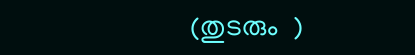(തുടരും  )